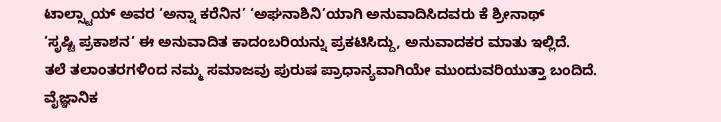ಟಾಲ್ಸ್ಟಾಯ್ ಅವರ ‘ಅನ್ನಾ ಕರೆನಿನ’ ‘ಅಘನಾಶಿನಿ’ಯಾಗಿ ಅನುವಾದಿಸಿದವರು ಕೆ ಶ್ರೀನಾಥ್
‘ಸೃಷ್ಟಿ ಪ್ರಕಾಶನ‘ ಈ ಅನುವಾದಿತ ಕಾದಂಬರಿಯನ್ನು ಪ್ರಕಟಿಸಿದ್ದು, ಅನುವಾದಕರ ಮಾತು ಇಲ್ಲಿದೆ.
ತಲೆ ತಲಾಂತರಗಳಿಂದ ನಮ್ಮ ಸಮಾಜವು ಪುರುಷ ಪ್ರಾಧಾನ್ಯವಾಗಿಯೇ ಮುಂದುವರಿಯುತ್ತಾ ಬಂದಿದೆ. ವೈಜ್ಞಾನಿಕ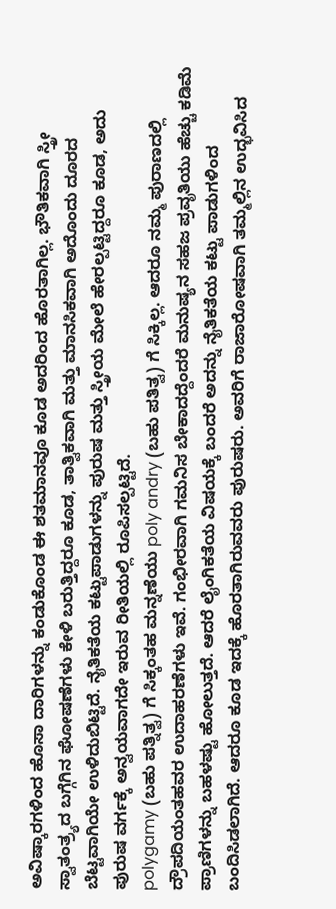ಅವಿಷ್ಕಾರಗಳಿಂದ ಹೊಸಾ ದಾರಿಗಳನ್ನು ಕಂಡುಕೊಂಡ ಈ ಶತಮಾನವೂ ಕೂಡ ಅದರಿಂದ ಹೊರತಾಗಿಲ್ಲ. ಭೌತಿಕವಾಗಿ ಸ್ತ್ರೀ ಸ್ವಾತಂತ್ರ್ಯದ ಬಗ್ಗೆಗಿನ ಘೋಷಣೆಗಳು ಕೇಳಿ ಬರುತ್ತಿದ್ದರೂ ಕೂಡ, ತಾತ್ವಿಕವಾಗಿ ಮತ್ತು ಮಾನಸಿಕವಾಗಿ ಅದೊಂದು ದೂರದ ಬೆಟ್ಟವಾಗಿಯೇ ಉಳಿದುಬಿಟ್ಟಿದೆ. ನೈತಿಕತೆಯ ಕಟ್ಟುಪಾಡುಗಳನ್ನು ಪುರುಷ ಮತ್ತು ಸ್ತ್ರೀಯ ಮೇಲೆ ಹೇರಲ್ಪಟ್ಟಿದ್ದರೂ ಕೂಡ, ಅದು ಪುರುಷ ವರ್ಗಕ್ಕೆ ಅನ್ವಯವಾಗದೇ ಇರುವ ರೀತಿಯಲ್ಲಿ ರೂಪಿಸಲ್ಪಟ್ಟಿದೆ.
polygamy (ಬಹು ಪತ್ನಿತ್ವ) ಗೆ ಸಿಕ್ಕಂತಹ ಮನ್ನಣೆಯು poly andry (ಬಹು ಪತಿತ್ವ) ಗೆ ಸಿಕ್ಕಿಲ್ಲ. ಆದರೂ ನಮ್ಮ ಪುರಾಣದಲ್ಲಿ ದ್ರೌಪದಿಯಂತಹವರ ಉದಾಹರಣೆಗಳು ಇವೆ. ಗಂಭೀರವಾಗಿ ಗಮನಿಸ ಬೇಕಾದದ್ದೆಂದರೆ ಮನುಷ್ಯನ ಸಹಜ ಪ್ರವೃತಿಯು ಹೆಚ್ಚು ಕಡಿಮೆ ಪ್ರಾಣಿಗಳನ್ನು ಬಹಳಷ್ಟು ಹೋಲುತ್ತದೆ. ಆದರೆ ಲೈಂಗಿಕತೆಯ ವಿಷಯಕ್ಕೆ ಬಂದರೆ ಅದನ್ನು ನೈತಿಕತೆಯ ಕಟ್ಟು ಪಾಡುಗಳಿಂದ ಬಂದಿಸಿಡಲಾಗಿದೆ. ಆದರೂ ಕೂಡ ಇದಕ್ಕೆ ಹೊರತಾಗಿರುವವರು ಪುರುಷರು. ಅವರಿಗೆ ರಾಜಾರೋಷವಾಗಿ ತಮ್ಮಲ್ಲಿನ ಉದ್ಭವಿಸಿದ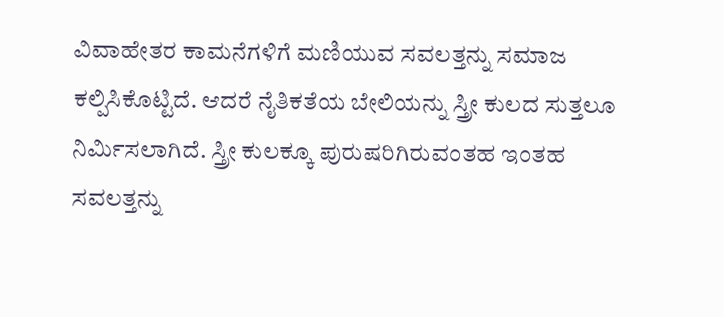ವಿವಾಹೇತರ ಕಾಮನೆಗಳಿಗೆ ಮಣಿಯುವ ಸವಲತ್ತನ್ನು ಸಮಾಜ ಕಲ್ಪಿಸಿಕೊಟ್ಟಿದೆ. ಆದರೆ ನೈತಿಕತೆಯ ಬೇಲಿಯನ್ನು ಸ್ತ್ರೀ ಕುಲದ ಸುತ್ತಲೂ ನಿರ್ಮಿಸಲಾಗಿದೆ. ಸ್ತ್ರೀ ಕುಲಕ್ಕೂ ಪುರುಷರಿಗಿರುವಂತಹ ಇಂತಹ ಸವಲತ್ತನ್ನು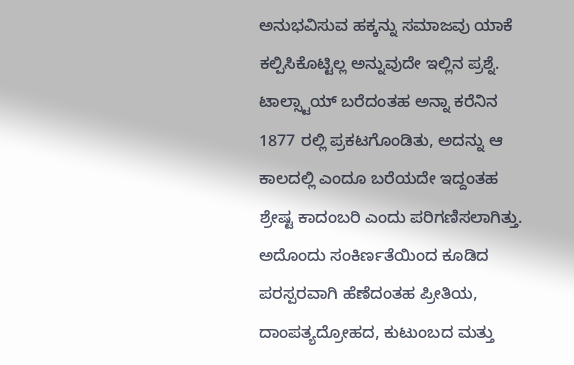ಅನುಭವಿಸುವ ಹಕ್ಕನ್ನು ಸಮಾಜವು ಯಾಕೆ ಕಲ್ಪಿಸಿಕೊಟ್ಟಿಲ್ಲ ಅನ್ನುವುದೇ ಇಲ್ಲಿನ ಪ್ರಶ್ನೆ.
ಟಾಲ್ಸ್ಟಾಯ್ ಬರೆದಂತಹ ಅನ್ನಾ ಕರೆನಿನ 1877 ರಲ್ಲಿ ಪ್ರಕಟಗೊಂಡಿತು, ಅದನ್ನು ಆ ಕಾಲದಲ್ಲಿ ಎಂದೂ ಬರೆಯದೇ ಇದ್ದಂತಹ ಶ್ರೇಷ್ಟ ಕಾದಂಬರಿ ಎಂದು ಪರಿಗಣಿಸಲಾಗಿತ್ತು. ಅದೊಂದು ಸಂಕಿರ್ಣತೆಯಿಂದ ಕೂಡಿದ ಪರಸ್ಪರವಾಗಿ ಹೆಣೆದಂತಹ ಪ್ರೀತಿಯ, ದಾಂಪತ್ಯದ್ರೋಹದ, ಕುಟುಂಬದ ಮತ್ತು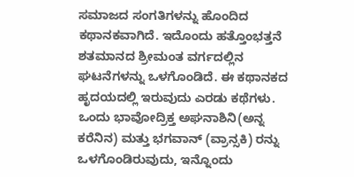ಸಮಾಜದ ಸಂಗತಿಗಳನ್ನು ಹೊಂದಿದ ಕಥಾನಕವಾಗಿದೆ. ಇದೊಂದು ಹತ್ತೊಂಭತ್ತನೆ ಶತಮಾನದ ಶ್ರೀಮಂತ ವರ್ಗದಲ್ಲಿನ ಘಟನೆಗಳನ್ನು ಒಳಗೊಂಡಿದೆ. ಈ ಕಥಾನಕದ ಹೃದಯದಲ್ಲಿ ಇರುವುದು ಎರಡು ಕಥೆಗಳು. ಒಂದು ಭಾವೋದ್ರಿಕ್ತ ಅಘನಾಶಿನಿ(ಅನ್ನ ಕರೆನಿನ) ಮತ್ತು ಭಗವಾನ್ (ವ್ರಾನ್ಸಕಿ) ರನ್ನು ಒಳಗೊಂಡಿರುವುದು, ಇನ್ನೊಂದು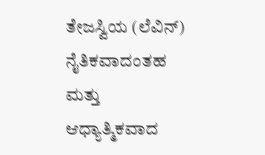ತೇಜಸ್ವಿಯ (ಲೆವಿನ್) ನೈತಿಕವಾದಂತಹ ಮತ್ತು ಆಧ್ಯಾತ್ಮಿಕವಾದ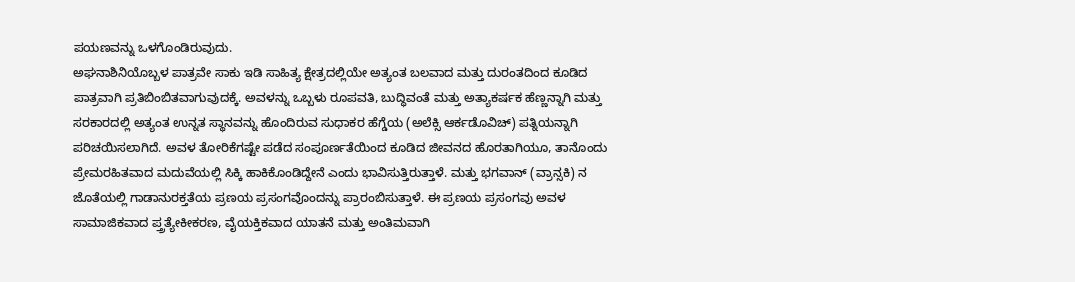ಪಯಣವನ್ನು ಒಳಗೊಂಡಿರುವುದು.
ಅಘನಾಶಿನಿಯೊಬ್ಬಳ ಪಾತ್ರವೇ ಸಾಕು ಇಡಿ ಸಾಹಿತ್ಯ ಕ್ಷೇತ್ರದಲ್ಲಿಯೇ ಅತ್ಯಂತ ಬಲವಾದ ಮತ್ತು ದುರಂತದಿಂದ ಕೂಡಿದ ಪಾತ್ರವಾಗಿ ಪ್ರತಿಬಿಂಬಿತವಾಗುವುದಕ್ಕೆ. ಅವಳನ್ನು ಒಬ್ಬಳು ರೂಪವತಿ, ಬುದ್ಧಿವಂತೆ ಮತ್ತು ಅತ್ಯಾಕರ್ಷಕ ಹೆಣ್ಣನ್ನಾಗಿ ಮತ್ತು ಸರಕಾರದಲ್ಲಿ ಅತ್ಯಂತ ಉನ್ನತ ಸ್ಥಾನವನ್ನು ಹೊಂದಿರುವ ಸುಧಾಕರ ಹೆಗ್ಡೆಯ (ಅಲೆಕ್ಸಿ ಆರ್ಕಡೊವಿಚ್) ಪತ್ನಿಯನ್ನಾಗಿ ಪರಿಚಯಿಸಲಾಗಿದೆ. ಅವಳ ತೋರಿಕೆಗಷ್ಟೇ ಪಡೆದ ಸಂಪೂರ್ಣತೆಯಿಂದ ಕೂಡಿದ ಜೀವನದ ಹೊರತಾಗಿಯೂ, ತಾನೊಂದು ಪ್ರೇಮರಹಿತವಾದ ಮದುವೆಯಲ್ಲಿ ಸಿಕ್ಕಿ ಹಾಕಿಕೊಂಡಿದ್ದೇನೆ ಎಂದು ಭಾವಿಸುತ್ತಿರುತ್ತಾಳೆ. ಮತ್ತು ಭಗವಾನ್ (ವ್ರಾನ್ಸಕಿ) ನ ಜೊತೆಯಲ್ಲಿ ಗಾಡಾನುರಕ್ತತೆಯ ಪ್ರಣಯ ಪ್ರಸಂಗವೊಂದನ್ನು ಪ್ರಾರಂಬಿಸುತ್ತಾಳೆ. ಈ ಪ್ರಣಯ ಪ್ರಸಂಗವು ಅವಳ ಸಾಮಾಜಿಕವಾದ ಪ್ತ್ರತ್ಯೇಕೀಕರಣ, ವೈಯಕ್ತಿಕವಾದ ಯಾತನೆ ಮತ್ತು ಅಂತಿಮವಾಗಿ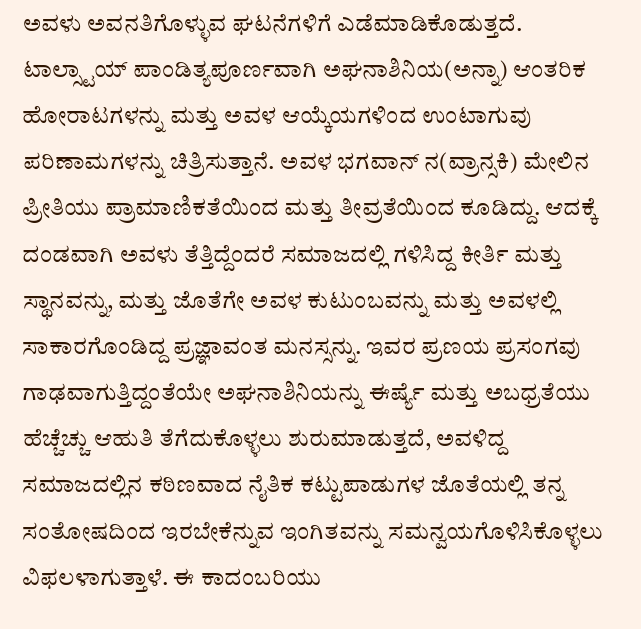ಅವಳು ಅವನತಿಗೊಳ್ಳುವ ಘಟನೆಗಳಿಗೆ ಎಡೆಮಾಡಿಕೊಡುತ್ತದೆ.
ಟಾಲ್ಸ್ಟಾಯ್ ಪಾಂಡಿತ್ಯಪೂರ್ಣವಾಗಿ ಅಘನಾಶಿನಿಯ(ಅನ್ನಾ) ಆಂತರಿಕ ಹೋರಾಟಗಳನ್ನು ಮತ್ತು ಅವಳ ಆಯ್ಕೆಯಗಳಿಂದ ಉಂಟಾಗುವು ಪರಿಣಾಮಗಳನ್ನು ಚಿತ್ರಿಸುತ್ತಾನೆ. ಅವಳ ಭಗವಾನ್ ನ(ವ್ರಾನ್ಸಕಿ) ಮೇಲಿನ ಪ್ರೀತಿಯು ಪ್ರಾಮಾಣಿಕತೆಯಿಂದ ಮತ್ತು ತೀವ್ರತೆಯಿಂದ ಕೂಡಿದ್ದು. ಆದಕ್ಕೆ ದಂಡವಾಗಿ ಅವಳು ತೆತ್ತಿದ್ದೆಂದರೆ ಸಮಾಜದಲ್ಲಿ ಗಳಿಸಿದ್ದ ಕೀರ್ತಿ ಮತ್ತು ಸ್ಥಾನವನ್ನು, ಮತ್ತು ಜೊತೆಗೇ ಅವಳ ಕುಟುಂಬವನ್ನು ಮತ್ತು ಅವಳಲ್ಲಿ ಸಾಕಾರಗೊಂಡಿದ್ದ ಪ್ರಜ್ಞಾವಂತ ಮನಸ್ಸನ್ನು. ಇವರ ಪ್ರಣಯ ಪ್ರಸಂಗವು ಗಾಢವಾಗುತ್ತಿದ್ದಂತೆಯೇ ಅಘನಾಶಿನಿಯನ್ನು ಈರ್ಷ್ಯೆ ಮತ್ತು ಅಬಧ್ರತೆಯು ಹೆಚ್ಚೆಚ್ಚು ಆಹುತಿ ತೆಗೆದುಕೊಳ್ಳಲು ಶುರುಮಾಡುತ್ತದೆ, ಅವಳಿದ್ದ ಸಮಾಜದಲ್ಲಿನ ಕಠಿಣವಾದ ನೈತಿಕ ಕಟ್ಟುಪಾಡುಗಳ ಜೊತೆಯಲ್ಲಿ ತನ್ನ ಸಂತೋಷದಿಂದ ಇರಬೇಕೆನ್ನುವ ಇಂಗಿತವನ್ನು ಸಮನ್ವಯಗೊಳಿಸಿಕೊಳ್ಳಲು ವಿಫಲಳಾಗುತ್ತಾಳೆ. ಈ ಕಾದಂಬರಿಯು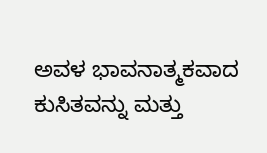ಅವಳ ಭಾವನಾತ್ಮಕವಾದ ಕುಸಿತವನ್ನು ಮತ್ತು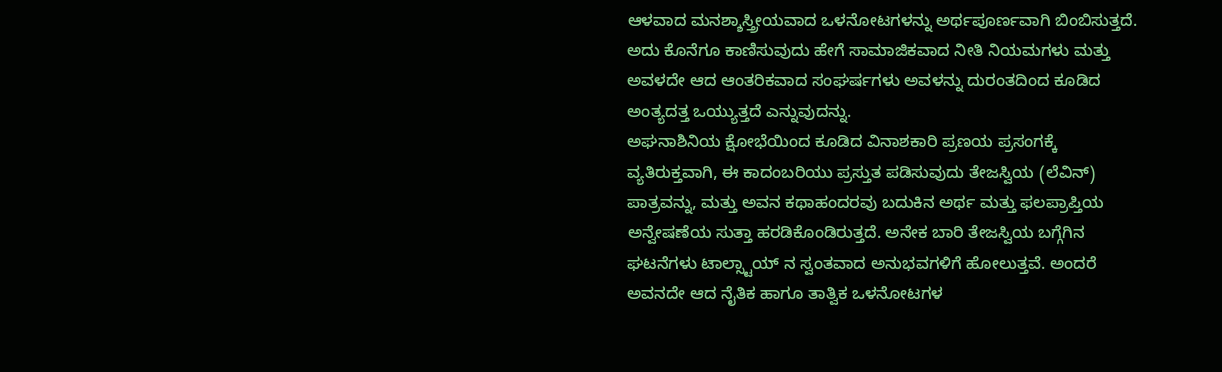ಆಳವಾದ ಮನಶ್ಶಾಸ್ತ್ರೀಯವಾದ ಒಳನೋಟಗಳನ್ನು ಅರ್ಥಪೂರ್ಣವಾಗಿ ಬಿಂಬಿಸುತ್ತದೆ. ಅದು ಕೊನೆಗೂ ಕಾಣಿಸುವುದು ಹೇಗೆ ಸಾಮಾಜಿಕವಾದ ನೀತಿ ನಿಯಮಗಳು ಮತ್ತು ಅವಳದೇ ಆದ ಆಂತರಿಕವಾದ ಸಂಘರ್ಷಗಳು ಅವಳನ್ನು ದುರಂತದಿಂದ ಕೂಡಿದ ಅಂತ್ಯದತ್ತ ಒಯ್ಯುತ್ತದೆ ಎನ್ನುವುದನ್ನು.
ಅಘನಾಶಿನಿಯ ಕ್ಷೋಭೆಯಿಂದ ಕೂಡಿದ ವಿನಾಶಕಾರಿ ಪ್ರಣಯ ಪ್ರಸಂಗಕ್ಕೆ ವ್ಯತಿರುಕ್ತವಾಗಿ, ಈ ಕಾದಂಬರಿಯು ಪ್ರಸ್ತುತ ಪಡಿಸುವುದು ತೇಜಸ್ವಿಯ (ಲೆವಿನ್) ಪಾತ್ರವನ್ನು, ಮತ್ತು ಅವನ ಕಥಾಹಂದರವು ಬದುಕಿನ ಅರ್ಥ ಮತ್ತು ಫಲಪ್ರಾಪ್ತಿಯ ಅನ್ವೇಷಣೆಯ ಸುತ್ತಾ ಹರಡಿಕೊಂಡಿರುತ್ತದೆ. ಅನೇಕ ಬಾರಿ ತೇಜಸ್ವಿಯ ಬಗ್ಗೆಗಿನ ಘಟನೆಗಳು ಟಾಲ್ಸ್ಟಾಯ್ ನ ಸ್ವಂತವಾದ ಅನುಭವಗಳಿಗೆ ಹೋಲುತ್ತವೆ. ಅಂದರೆ ಅವನದೇ ಆದ ನೈತಿಕ ಹಾಗೂ ತಾತ್ವಿಕ ಒಳನೋಟಗಳ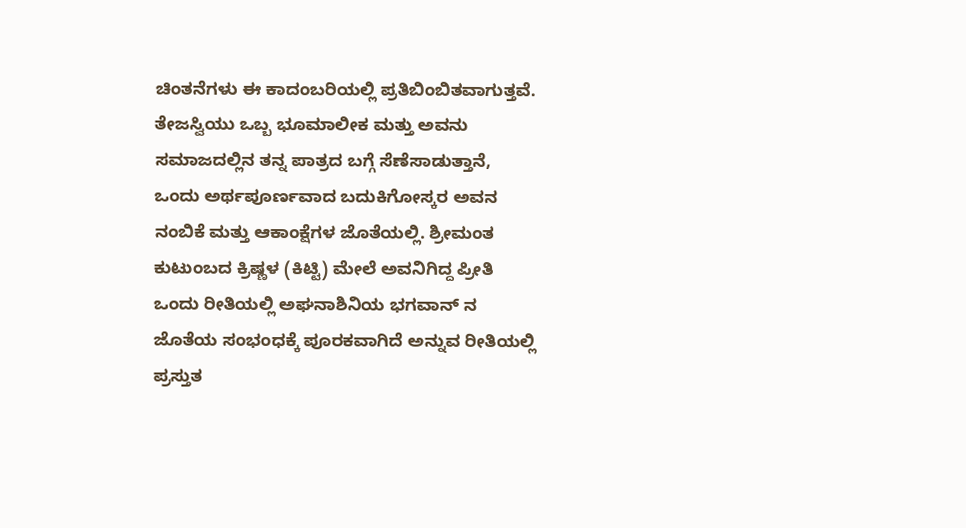ಚಿಂತನೆಗಳು ಈ ಕಾದಂಬರಿಯಲ್ಲಿ ಪ್ರತಿಬಿಂಬಿತವಾಗುತ್ತವೆ. ತೇಜಸ್ವಿಯು ಒಬ್ಬ ಭೂಮಾಲೀಕ ಮತ್ತು ಅವನು ಸಮಾಜದಲ್ಲಿನ ತನ್ನ ಪಾತ್ರದ ಬಗ್ಗೆ ಸೆಣೆಸಾಡುತ್ತಾನೆ, ಒಂದು ಅರ್ಥಪೂರ್ಣವಾದ ಬದುಕಿಗೋಸ್ಕರ ಅವನ ನಂಬಿಕೆ ಮತ್ತು ಆಕಾಂಕ್ಷೆಗಳ ಜೊತೆಯಲ್ಲಿ. ಶ್ರೀಮಂತ ಕುಟುಂಬದ ಕ್ರಿಷ್ಣಳ (ಕಿಟ್ಟಿ) ಮೇಲೆ ಅವನಿಗಿದ್ದ ಪ್ರೀತಿ ಒಂದು ರೀತಿಯಲ್ಲಿ ಅಘನಾಶಿನಿಯ ಭಗವಾನ್ ನ ಜೊತೆಯ ಸಂಭಂಧಕ್ಕೆ ಪೂರಕವಾಗಿದೆ ಅನ್ನುವ ರೀತಿಯಲ್ಲಿ ಪ್ರಸ್ತುತ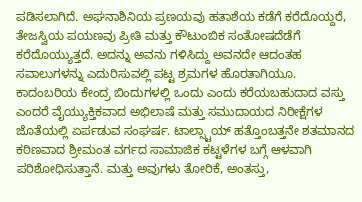ಪಡಿಸಲಾಗಿದೆ. ಅಘನಾಶಿನಿಯ ಪ್ರಣಯವು ಹತಾಶೆಯ ಕಡೆಗೆ ಕರೆದೊಯ್ದರೆ, ತೇಜಸ್ವಿಯ ಪಯಣವು ಪ್ರೀತಿ ಮತ್ತು ಕೌಟುಂಬಿಕ ಸಂತೋಷದೆಡೆಗೆ ಕರೆದೊಯ್ಯುತ್ತದೆ. ಅದನ್ನು ಅವನು ಗಳಿಸಿದ್ದು ಅವನದೇ ಆದಂತಹ ಸವಾಲುಗಳನ್ನು ಎದುರಿಸುವಲ್ಲಿ ಪಟ್ಟ ಶ್ರಮಗಳ ಹೊರತಾಗಿಯೂ.
ಕಾದಂಬರಿಯ ಕೇಂದ್ರ ಬಿಂದುಗಳಲ್ಲಿ ಒಂದು ಎಂದು ಕರೆಯಬಹುದಾದ ವಸ್ತು ಎಂದರೆ ವೈಯ್ಯುಕ್ತಿಕವಾದ ಅಭಿಲಾಷೆ ಮತ್ತು ಸಮುದಾಯದ ನಿರೀಕ್ಷೆಗಳ ಜೊತೆಯಲ್ಲಿ ಏರ್ಪಡುವ ಸಂಘರ್ಷ. ಟಾಲ್ಸ್ಟಾಯ್ ಹತ್ತೊಂಬತ್ತನೇ ಶತಮಾನದ ಕಠಿಣವಾದ ಶ್ರೀಮಂತ ವರ್ಗದ ಸಾಮಾಜಿಕ ಕಟ್ಟಳೆಗಳ ಬಗ್ಗೆ ಆಳವಾಗಿ ಪರಿಶೋಧಿಸುತ್ತಾನೆ. ಮತ್ತು ಅವುಗಳು ತೋರಿಕೆ, ಅಂತಸ್ತು,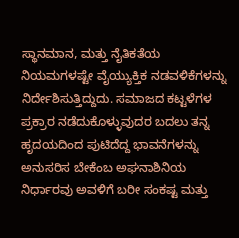ಸ್ಥಾನಮಾನ, ಮತ್ತು ನೈತಿಕತೆಯ ನಿಯಮಗಳಷ್ಟೇ ವೈಯ್ಯುಕ್ತಿಕ ನಡವಳಿಕೆಗಳನ್ನು ನಿರ್ದೇಶಿಸುತ್ತಿದ್ದುದು. ಸಮಾಜದ ಕಟ್ಟಳೆಗಳ ಪ್ರಕ್ರಾರ ನಡೆದುಕೊಳ್ಳುವುದರ ಬದಲು ತನ್ನ ಹೃದಯದಿಂದ ಪುಟಿದೆದ್ದ ಭಾವನೆಗಳನ್ನು ಅನುಸರಿಸ ಬೇಕೆಂಬ ಅಘನಾಶಿನಿಯ ನಿರ್ಧಾರವು ಅವಳಿಗೆ ಬರೀ ಸಂಕಷ್ಟ ಮತ್ತು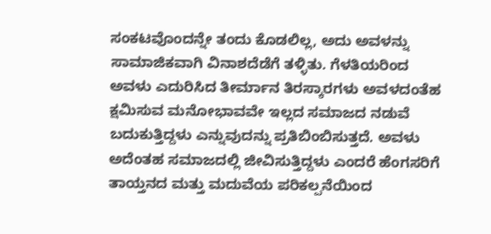ಸಂಕಟವೊಂದನ್ನೇ ತಂದು ಕೊಡಲಿಲ್ಲ, ಅದು ಅವಳನ್ನು ಸಾಮಾಜಿಕವಾಗಿ ವಿನಾಶದೆಡೆಗೆ ತಳ್ಳಿತು. ಗೆಳತಿಯರಿಂದ ಅವಳು ಎದುರಿಸಿದ ತೀರ್ಮಾನ ತಿರಸ್ಕಾರಗಳು ಅವಳದಂತೆಹ ಕ್ಷಮಿಸುವ ಮನೋಭಾವವೇ ಇಲ್ಲದ ಸಮಾಜದ ನಡುವೆ ಬದುಕುತ್ತಿದ್ದಳು ಎನ್ನುವುದನ್ನು ಪ್ರತಿಬಿಂಬಿಸುತ್ತದೆ. ಅವಳು ಅದೆಂತಹ ಸಮಾಜದಲ್ಲಿ ಜೀವಿಸುತ್ತಿದ್ದಳು ಎಂದರೆ ಹೆಂಗಸರಿಗೆ ತಾಯ್ತನದ ಮತ್ತು ಮದುವೆಯ ಪರಿಕಲ್ಪನೆಯಿಂದ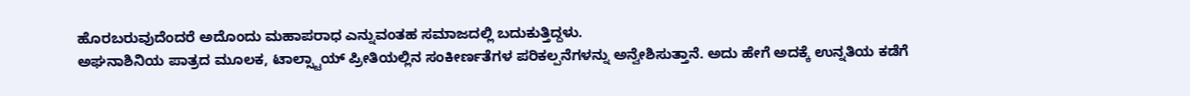ಹೊರಬರುವುದೆಂದರೆ ಅದೊಂದು ಮಹಾಪರಾಧ ಎನ್ನುವಂತಹ ಸಮಾಜದಲ್ಲಿ ಬದುಕುತ್ತಿದ್ದಳು.
ಅಘನಾಶಿನಿಯ ಪಾತ್ರದ ಮೂಲಕ, ಟಾಲ್ಸ್ಟಾಯ್ ಪ್ರೀತಿಯಲ್ಲಿನ ಸಂಕೀರ್ಣತೆಗಳ ಪರಿಕಲ್ಪನೆಗಳನ್ನು ಅನ್ವೇಶಿಸುತ್ತಾನೆ. ಅದು ಹೇಗೆ ಅದಕ್ಕೆ ಉನ್ನತಿಯ ಕಡೆಗೆ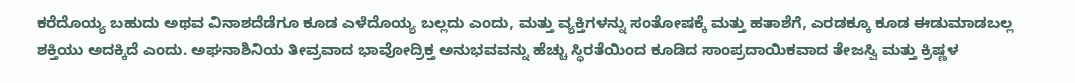ಕರೆದೊಯ್ಯ ಬಹುದು ಅಥವ ವಿನಾಶದೆಡೆಗೂ ಕೂಡ ಎಳೆದೊಯ್ಯ ಬಲ್ಲದು ಎಂದು, ಮತ್ತು ವ್ಯಕ್ತಿಗಳನ್ನು ಸಂತೋಷಕ್ಕೆ ಮತ್ತು ಹತಾಶೆಗೆ, ಎರಡಕ್ಕೂ ಕೂಡ ಈಡುಮಾಡಬಲ್ಲ ಶಕ್ತಿಯು ಅದಕ್ಕಿದೆ ಎಂದು. ಅಘನಾಶಿನಿಯ ತೀವ್ರವಾದ ಭಾವೋದ್ರಿಕ್ತ ಅನುಭವವನ್ನು ಹೆಚ್ಚು ಸ್ಥಿರತೆಯಿಂದ ಕೂಡಿದ ಸಾಂಪ್ರದಾಯಿಕವಾದ ತೇಜಸ್ವಿ ಮತ್ತು ಕ್ರಿಷ್ಣಳ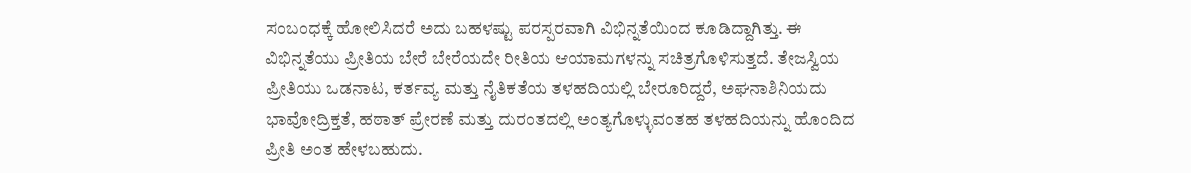ಸಂಬಂಧಕ್ಕೆ ಹೋಲಿಸಿದರೆ ಅದು ಬಹಳಷ್ಟು ಪರಸ್ಪರವಾಗಿ ವಿಭಿನ್ನತೆಯಿಂದ ಕೂಡಿದ್ದಾಗಿತ್ತು. ಈ ವಿಭಿನ್ನತೆಯು ಪ್ರೀತಿಯ ಬೇರೆ ಬೇರೆಯದೇ ರೀತಿಯ ಆಯಾಮಗಳನ್ನು ಸಚಿತ್ರಗೊಳಿಸುತ್ತದೆ. ತೇಜಸ್ವಿಯ ಪ್ರೀತಿಯು ಒಡನಾಟ, ಕರ್ತವ್ಯ ಮತ್ತು ನೈತಿಕತೆಯ ತಳಹದಿಯಲ್ಲಿ ಬೇರೂರಿದ್ದರೆ, ಅಘನಾಶಿನಿಯದು ಭಾವೋದ್ರಿಕ್ತತೆ, ಹಠಾತ್ ಪ್ರೇರಣೆ ಮತ್ತು ದುರಂತದಲ್ಲಿ ಅಂತ್ಯಗೊಳ್ಳುವಂತಹ ತಳಹದಿಯನ್ನು ಹೊಂದಿದ ಪ್ರೀತಿ ಅಂತ ಹೇಳಬಹುದು.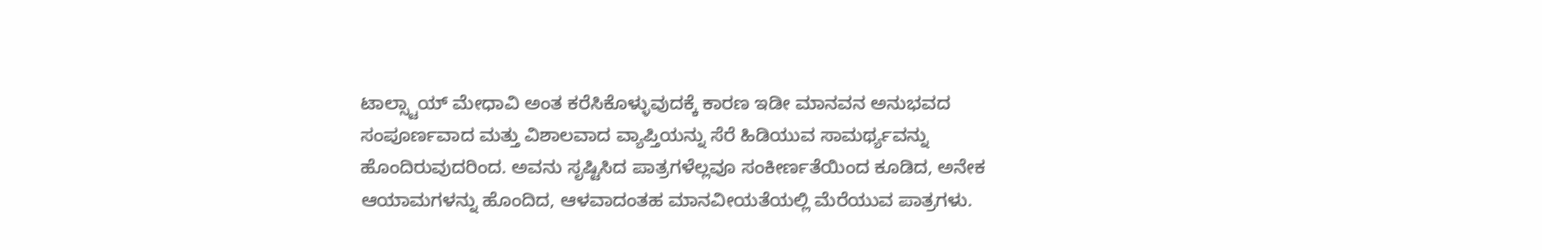ಟಾಲ್ಸ್ಟಾಯ್ ಮೇಧಾವಿ ಅಂತ ಕರೆಸಿಕೊಳ್ಳುವುದಕ್ಕೆ ಕಾರಣ ಇಡೀ ಮಾನವನ ಅನುಭವದ ಸಂಪೂರ್ಣವಾದ ಮತ್ತು ವಿಶಾಲವಾದ ವ್ಯಾಪ್ತಿಯನ್ನು ಸೆರೆ ಹಿಡಿಯುವ ಸಾಮರ್ಥ್ಯವನ್ನು ಹೊಂದಿರುವುದರಿಂದ. ಅವನು ಸೃಷ್ಟಿಸಿದ ಪಾತ್ರಗಳೆಲ್ಲವೂ ಸಂಕೀರ್ಣತೆಯಿಂದ ಕೂಡಿದ, ಅನೇಕ ಆಯಾಮಗಳನ್ನು ಹೊಂದಿದ, ಆಳವಾದಂತಹ ಮಾನವೀಯತೆಯಲ್ಲಿ ಮೆರೆಯುವ ಪಾತ್ರಗಳು.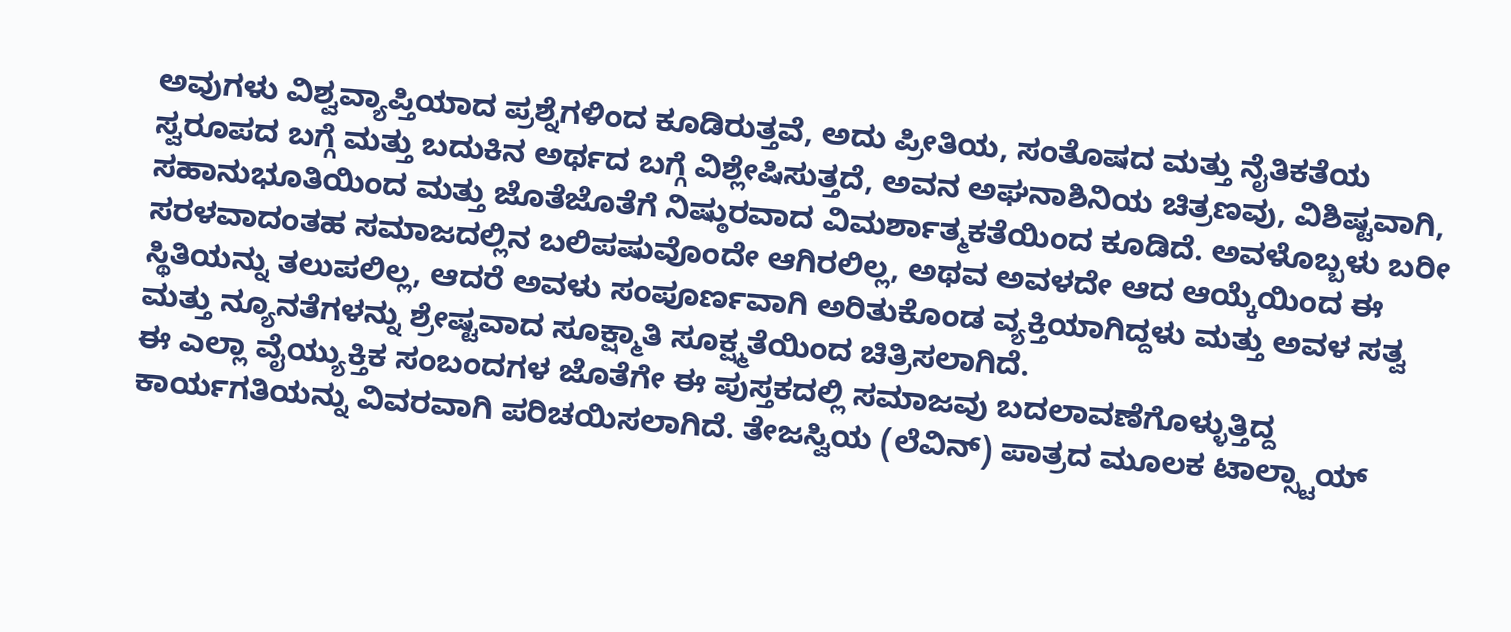ಅವುಗಳು ವಿಶ್ವವ್ಯಾಪ್ತಿಯಾದ ಪ್ರಶ್ನೆಗಳಿಂದ ಕೂಡಿರುತ್ತವೆ, ಅದು ಪ್ರೀತಿಯ, ಸಂತೊಷದ ಮತ್ತು ನೈತಿಕತೆಯ ಸ್ವರೂಪದ ಬಗ್ಗೆ ಮತ್ತು ಬದುಕಿನ ಅರ್ಥದ ಬಗ್ಗೆ ವಿಶ್ಲೇಷಿಸುತ್ತದೆ, ಅವನ ಅಘನಾಶಿನಿಯ ಚಿತ್ರಣವು, ವಿಶಿಷ್ಟವಾಗಿ, ಸಹಾನುಭೂತಿಯಿಂದ ಮತ್ತು ಜೊತೆಜೊತೆಗೆ ನಿಷ್ಠುರವಾದ ವಿಮರ್ಶಾತ್ಮಕತೆಯಿಂದ ಕೂಡಿದೆ. ಅವಳೊಬ್ಬಳು ಬರೀ ಸರಳವಾದಂತಹ ಸಮಾಜದಲ್ಲಿನ ಬಲಿಪಷುವೊಂದೇ ಆಗಿರಲಿಲ್ಲ, ಅಥವ ಅವಳದೇ ಆದ ಆಯ್ಕೆಯಿಂದ ಈ ಸ್ಥಿತಿಯನ್ನು ತಲುಪಲಿಲ್ಲ, ಆದರೆ ಅವಳು ಸಂಪೂರ್ಣವಾಗಿ ಅರಿತುಕೊಂಡ ವ್ಯಕ್ತಿಯಾಗಿದ್ದಳು ಮತ್ತು ಅವಳ ಸತ್ವ ಮತ್ತು ನ್ಯೂನತೆಗಳನ್ನು ಶ್ರೇಷ್ಟವಾದ ಸೂಕ್ಷ್ಮಾತಿ ಸೂಕ್ಷ್ಮತೆಯಿಂದ ಚಿತ್ರಿಸಲಾಗಿದೆ.
ಈ ಎಲ್ಲಾ ವೈಯ್ಯುಕ್ತಿಕ ಸಂಬಂದಗಳ ಜೊತೆಗೇ ಈ ಪುಸ್ತಕದಲ್ಲಿ ಸಮಾಜವು ಬದಲಾವಣೆಗೊಳ್ಳುತ್ತಿದ್ದ ಕಾರ್ಯಗತಿಯನ್ನು ವಿವರವಾಗಿ ಪರಿಚಯಿಸಲಾಗಿದೆ. ತೇಜಸ್ವಿಯ (ಲೆವಿನ್) ಪಾತ್ರದ ಮೂಲಕ ಟಾಲ್ಸ್ಟಾಯ್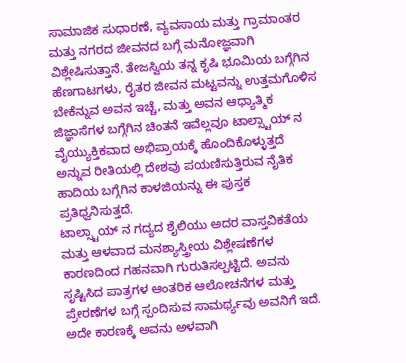ಸಾಮಾಜಿಕ ಸುಧಾರಣೆ, ವ್ಯವಸಾಯ ಮತ್ತು ಗ್ರಾಮಾಂತರ ಮತ್ತು ನಗರದ ಜೀವನದ ಬಗ್ಗೆ ಮನೋಜ್ಞವಾಗಿ ವಿಶ್ಲೇಷಿಸುತ್ತಾನೆ. ತೇಜಸ್ವಿಯ ತನ್ನ ಕೃಷಿ ಭೂಮಿಯ ಬಗ್ಗೆಗಿನ ಹೆಣಗಾಟಗಳು, ರೈತರ ಜೀವನ ಮಟ್ಟವನ್ನು ಉತ್ತಮಗೊಳಿಸ ಬೇಕೆನ್ನುವ ಅವನ ಇಚ್ಚೆ, ಮತ್ತು ಅವನ ಆಧ್ಯಾತ್ಮಿಕ ಜಿಜ್ಞಾಸೆಗಳ ಬಗ್ಗೆಗಿನ ಚಿಂತನೆ ಇವೆಲ್ಲವೂ ಟಾಲ್ಸ್ಟಾಯ್ ನ ವೈಯ್ಯುಕ್ತಿಕವಾದ ಅಭಿಪ್ರಾಯಕ್ಕೆ ಹೊಂದಿಕೊಳ್ಳುತ್ತದೆ ಅನ್ನುವ ರೀತಿಯಲ್ಲಿ ದೇಶವು ಪಯಣಿಸುತ್ತಿರುವ ನೈತಿಕ ಹಾದಿಯ ಬಗ್ಗೆಗಿನ ಕಾಳಜಿಯನ್ನು ಈ ಪುಸ್ತಕ ಪ್ರತಿಧ್ವನಿಸುತ್ತದೆ.
ಟಾಲ್ಸ್ಟಾಯ್ ನ ಗದ್ಯದ ಶೈಲಿಯು ಅದರ ವಾಸ್ತವಿಕತೆಯ ಮತ್ತು ಆಳವಾದ ಮನಶ್ಯಾಸ್ತ್ರೀಯ ವಿಶ್ಲೇಷಣೆಗಳ ಕಾರಣದಿಂದ ಗಹನವಾಗಿ ಗುರುತಿಸಲ್ಪಟ್ಟಿದೆ. ಅವನು ಸೃಷ್ಟಿಸಿದ ಪಾತ್ರಗಳ ಆಂತರಿಕ ಆಲೋಚನೆಗಳ ಮತ್ತು ಪ್ರೇರಣೆಗಳ ಬಗ್ಗೆ ಸ್ಪಂದಿಸುವ ಸಾಮರ್ಥ್ಯವು ಅವನಿಗೆ ಇದೆ. ಅದೇ ಕಾರಣಕ್ಕೆ ಅವನು ಅಳವಾಗಿ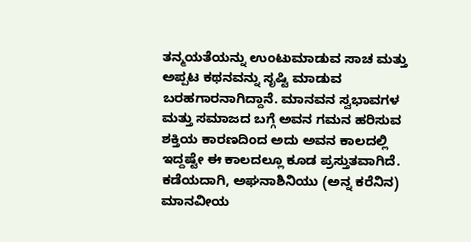ತನ್ಮಯತೆಯನ್ನು ಉಂಟುಮಾಡುವ ಸಾಚ ಮತ್ತು ಅಪ್ಪಟ ಕಥನವನ್ನು ಸೃಷ್ಟಿ ಮಾಡುವ ಬರಹಗಾರನಾಗಿದ್ದಾನೆ. ಮಾನವನ ಸ್ವಭಾವಗಳ ಮತ್ತು ಸಮಾಜದ ಬಗ್ಗೆ ಅವನ ಗಮನ ಹರಿಸುವ ಶಕ್ತಿಯ ಕಾರಣದಿಂದ ಅದು ಅವನ ಕಾಲದಲ್ಲಿ ಇದ್ದಷ್ಟೇ ಈ ಕಾಲದಲ್ಲೂ ಕೂಡ ಪ್ರಸ್ತುತವಾಗಿದೆ.
ಕಡೆಯದಾಗಿ, ಅಘನಾಶಿನಿಯು (ಅನ್ನ ಕರೆನಿನ) ಮಾನವೀಯ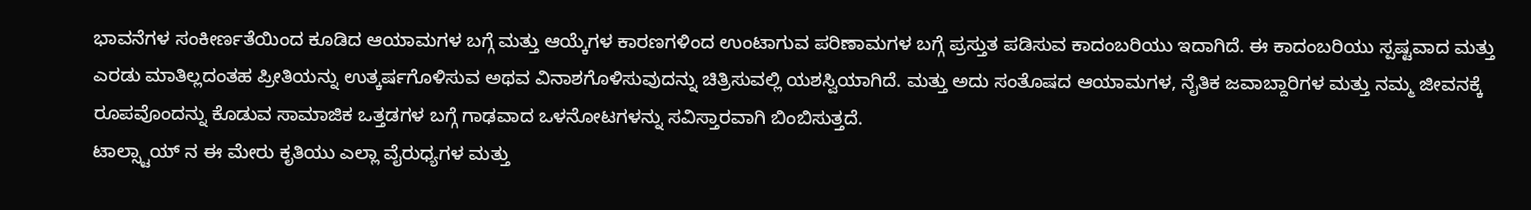ಭಾವನೆಗಳ ಸಂಕೀರ್ಣತೆಯಿಂದ ಕೂಡಿದ ಆಯಾಮಗಳ ಬಗ್ಗೆ ಮತ್ತು ಆಯ್ಕೆಗಳ ಕಾರಣಗಳಿಂದ ಉಂಟಾಗುವ ಪರಿಣಾಮಗಳ ಬಗ್ಗೆ ಪ್ರಸ್ತುತ ಪಡಿಸುವ ಕಾದಂಬರಿಯು ಇದಾಗಿದೆ. ಈ ಕಾದಂಬರಿಯು ಸ್ಪಷ್ಟವಾದ ಮತ್ತು ಎರಡು ಮಾತಿಲ್ಲದಂತಹ ಪ್ರೀತಿಯನ್ನು ಉತ್ಕರ್ಷಗೊಳಿಸುವ ಅಥವ ವಿನಾಶಗೊಳಿಸುವುದನ್ನು ಚಿತ್ರಿಸುವಲ್ಲಿ ಯಶಸ್ವಿಯಾಗಿದೆ. ಮತ್ತು ಅದು ಸಂತೊಷದ ಆಯಾಮಗಳ, ನೈತಿಕ ಜವಾಬ್ದಾರಿಗಳ ಮತ್ತು ನಮ್ಮ ಜೀವನಕ್ಕೆ ರೂಪವೊಂದನ್ನು ಕೊಡುವ ಸಾಮಾಜಿಕ ಒತ್ತಡಗಳ ಬಗ್ಗೆ ಗಾಢವಾದ ಒಳನೋಟಗಳನ್ನು ಸವಿಸ್ತಾರವಾಗಿ ಬಿಂಬಿಸುತ್ತದೆ.
ಟಾಲ್ಸ್ಟಾಯ್ ನ ಈ ಮೇರು ಕೃತಿಯು ಎಲ್ಲಾ ವೈರುಧ್ಯಗಳ ಮತ್ತು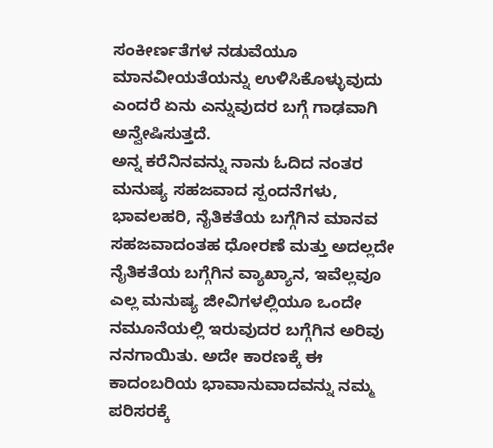ಸಂಕೀರ್ಣತೆಗಳ ನಡುವೆಯೂ ಮಾನವೀಯತೆಯನ್ನು ಉಳಿಸಿಕೊಳ್ಳುವುದು ಎಂದರೆ ಏನು ಎನ್ನುವುದರ ಬಗ್ಗೆ ಗಾಢವಾಗಿ ಅನ್ವೇಷಿಸುತ್ತದೆ.
ಅನ್ನ ಕರೆನಿನವನ್ನು ನಾನು ಓದಿದ ನಂತರ ಮನುಷ್ಯ ಸಹಜವಾದ ಸ್ಪಂದನೆಗಳು, ಭಾವಲಹರಿ, ನೈತಿಕತೆಯ ಬಗ್ಗೆಗಿನ ಮಾನವ ಸಹಜವಾದಂತಹ ಧೋರಣೆ ಮತ್ತು ಅದಲ್ಲದೇ ನೈತಿಕತೆಯ ಬಗ್ಗೆಗಿನ ವ್ಯಾಖ್ಯಾನ, ಇವೆಲ್ಲವೂ ಎಲ್ಲ ಮನುಷ್ಯ ಜೀವಿಗಳಲ್ಲಿಯೂ ಒಂದೇ ನಮೂನೆಯಲ್ಲಿ ಇರುವುದರ ಬಗ್ಗೆಗಿನ ಅರಿವು ನನಗಾಯಿತು. ಅದೇ ಕಾರಣಕ್ಕೆ ಈ ಕಾದಂಬರಿಯ ಭಾವಾನುವಾದವನ್ನು ನಮ್ಮ ಪರಿಸರಕ್ಕೆ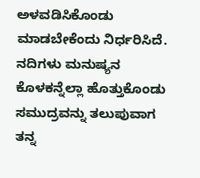ಅಳವಡಿಸಿಕೊಂಡು ಮಾಡಬೇಕೆಂದು ನಿರ್ಧರಿಸಿದೆ. ನದಿಗಳು ಮನುಷ್ಯನ ಕೊಳಕನ್ನೆಲ್ಲಾ ಹೊತ್ತುಕೊಂಡು ಸಮುದ್ರವನ್ನು ತಲುಪುವಾಗ ತನ್ನ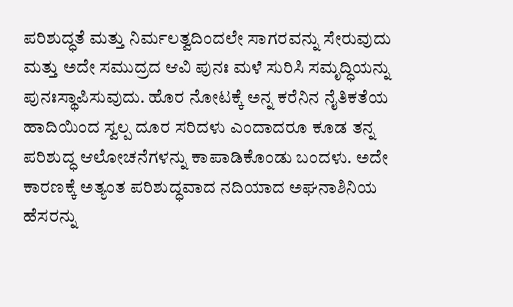ಪರಿಶುದ್ಧತೆ ಮತ್ತು ನಿರ್ಮಲತ್ವದಿಂದಲೇ ಸಾಗರವನ್ನು ಸೇರುವುದು ಮತ್ತು ಅದೇ ಸಮುದ್ರದ ಆವಿ ಪುನಃ ಮಳೆ ಸುರಿಸಿ ಸಮೃದ್ಧಿಯನ್ನು ಪುನಃಸ್ಥಾಪಿಸುವುದು. ಹೊರ ನೋಟಕ್ಕೆ ಅನ್ನ ಕರೆನಿನ ನೈತಿಕತೆಯ ಹಾದಿಯಿಂದ ಸ್ವಲ್ಪ ದೂರ ಸರಿದಳು ಎಂದಾದರೂ ಕೂಡ ತನ್ನ ಪರಿಶುದ್ಧ ಆಲೋಚನೆಗಳನ್ನು ಕಾಪಾಡಿಕೊಂಡು ಬಂದಳು. ಅದೇ ಕಾರಣಕ್ಕೆ ಅತ್ಯಂತ ಪರಿಶುದ್ಧವಾದ ನದಿಯಾದ ಅಘನಾಶಿನಿಯ ಹೆಸರನ್ನು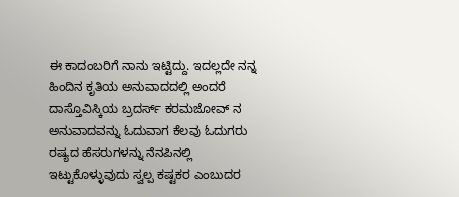ಈ ಕಾದಂಬರಿಗೆ ನಾನು ಇಟ್ಟಿದ್ದು. ಇದಲ್ಲದೇ ನನ್ನ ಹಿಂದಿನ ಕೃತಿಯ ಅನುವಾದದಲ್ಲಿ ಅಂದರೆ ದಾಸ್ತೊವಿಸ್ಕಿಯ ಬ್ರದರ್ಸ್ ಕರಮಜೋವ್ ನ ಅನುವಾದವನ್ನು ಓದುವಾಗ ಕೆಲವು ಓದುಗರು ರಷ್ಯದ ಹೆಸರುಗಳನ್ನು ನೆನಪಿನಲ್ಲಿ ಇಟ್ಟುಕೊಳ್ಳುವುದು ಸ್ವಲ್ಪ ಕಷ್ಟಕರ ಎಂಬುದರ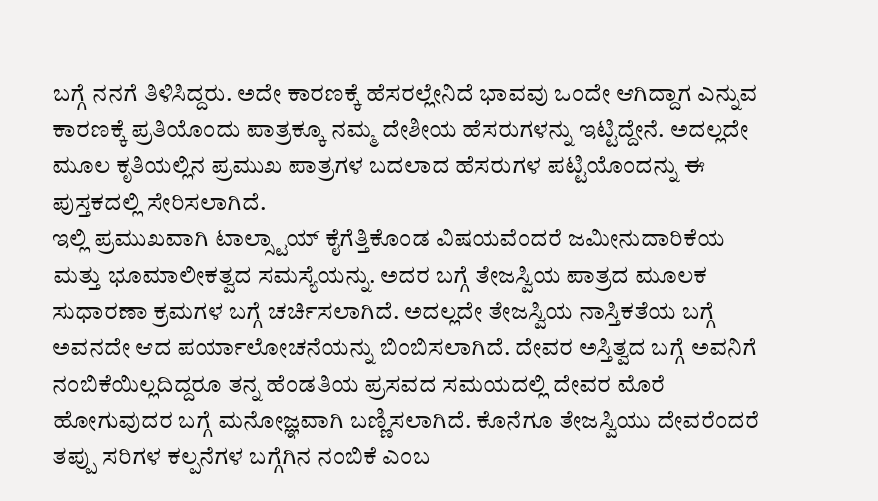ಬಗ್ಗೆ ನನಗೆ ತಿಳಿಸಿದ್ದರು. ಅದೇ ಕಾರಣಕ್ಕೆ ಹೆಸರಲ್ಲೇನಿದೆ ಭಾವವು ಒಂದೇ ಆಗಿದ್ದಾಗ ಎನ್ನುವ ಕಾರಣಕ್ಕೆ ಪ್ರತಿಯೊಂದು ಪಾತ್ರಕ್ಕೂ ನಮ್ಮ ದೇಶೀಯ ಹೆಸರುಗಳನ್ನು ಇಟ್ಟಿದ್ದೇನೆ. ಅದಲ್ಲದೇ ಮೂಲ ಕೃತಿಯಲ್ಲಿನ ಪ್ರಮುಖ ಪಾತ್ರಗಳ ಬದಲಾದ ಹೆಸರುಗಳ ಪಟ್ಟಿಯೊಂದನ್ನು ಈ ಪುಸ್ತಕದಲ್ಲಿ ಸೇರಿಸಲಾಗಿದೆ.
ಇಲ್ಲಿ ಪ್ರಮುಖವಾಗಿ ಟಾಲ್ಸ್ಟಾಯ್ ಕೈಗೆತ್ತಿಕೊಂಡ ವಿಷಯವೆಂದರೆ ಜಮೀನುದಾರಿಕೆಯ ಮತ್ತು ಭೂಮಾಲೀಕತ್ವದ ಸಮಸ್ಯೆಯನ್ನು. ಅದರ ಬಗ್ಗೆ ತೇಜಸ್ವಿಯ ಪಾತ್ರದ ಮೂಲಕ ಸುಧಾರಣಾ ಕ್ರಮಗಳ ಬಗ್ಗೆ ಚರ್ಚಿಸಲಾಗಿದೆ. ಅದಲ್ಲದೇ ತೇಜಸ್ವಿಯ ನಾಸ್ತಿಕತೆಯ ಬಗ್ಗೆ ಅವನದೇ ಆದ ಪರ್ಯಾಲೋಚನೆಯನ್ನು ಬಿಂಬಿಸಲಾಗಿದೆ. ದೇವರ ಅಸ್ತಿತ್ವದ ಬಗ್ಗೆ ಅವನಿಗೆ ನಂಬಿಕೆಯಿಲ್ಲದಿದ್ದರೂ ತನ್ನ ಹೆಂಡತಿಯ ಪ್ರಸವದ ಸಮಯದಲ್ಲಿ ದೇವರ ಮೊರೆ ಹೋಗುವುದರ ಬಗ್ಗೆ ಮನೋಜ್ಞವಾಗಿ ಬಣ್ಣಿಸಲಾಗಿದೆ. ಕೊನೆಗೂ ತೇಜಸ್ವಿಯು ದೇವರೆಂದರೆ ತಪ್ಪು ಸರಿಗಳ ಕಲ್ಪನೆಗಳ ಬಗ್ಗೆಗಿನ ನಂಬಿಕೆ ಎಂಬ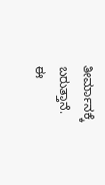ತೀರ್ಮಾನಕ್ಕೆ ಬರುತ್ತಾನೆ.
ಈ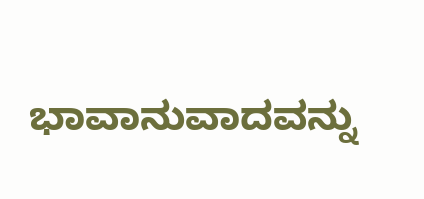ಭಾವಾನುವಾದವನ್ನು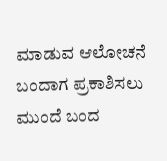ಮಾಡುವ ಆಲೋಚನೆ ಬಂದಾಗ ಪ್ರಕಾಶಿಸಲು ಮುಂದೆ ಬಂದ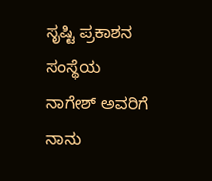ಸೃಷ್ಟಿ ಪ್ರಕಾಶನ ಸಂಸ್ಥೆಯ ನಾಗೇಶ್ ಅವರಿಗೆ ನಾನು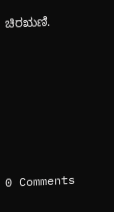ಚಿರಋಣಿ.






0 Comments